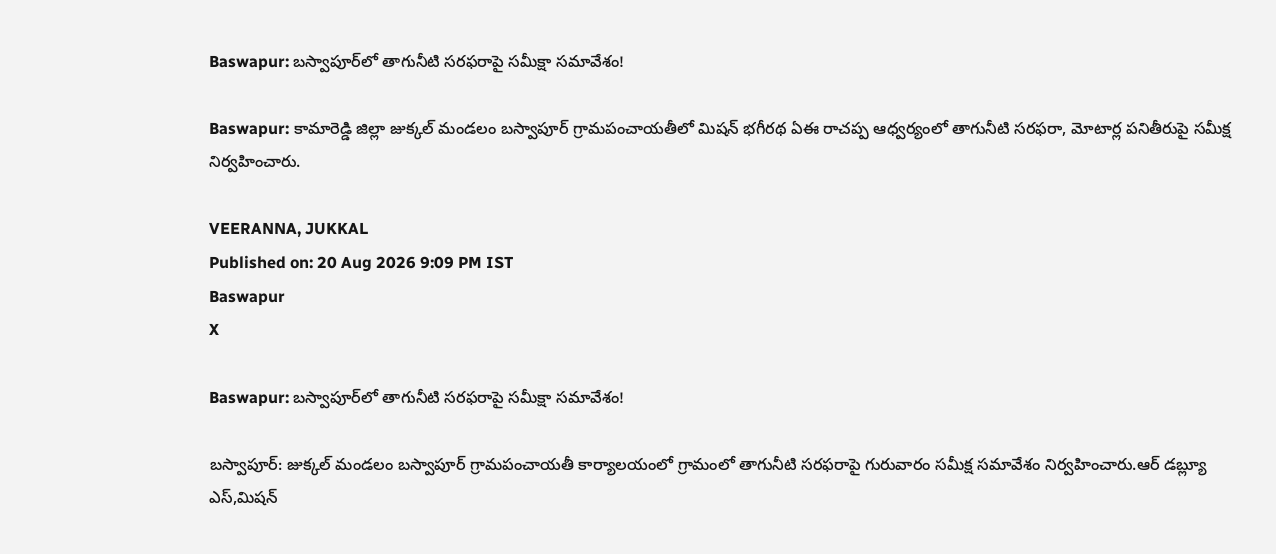Baswapur: బస్వాపూర్‌లో తాగునీటి సరఫరాపై సమీక్షా సమావేశం!

Baswapur: కామారెడ్డి జిల్లా జుక్కల్ మండలం బస్వాపూర్ గ్రామపంచాయతీలో మిషన్ భగీరథ ఏఈ రాచప్ప ఆధ్వర్యంలో తాగునీటి సరఫరా, మోటార్ల పనితీరుపై సమీక్ష నిర్వహించారు.

VEERANNA, JUKKAL
Published on: 20 Aug 2026 9:09 PM IST
Baswapur
X

Baswapur: బస్వాపూర్‌లో తాగునీటి సరఫరాపై సమీక్షా సమావేశం!

బస్వాపూర్: జుక్కల్ మండలం బస్వాపూర్ గ్రామపంచాయతీ కార్యాలయంలో గ్రామంలో తాగునీటి సరఫరాపై గురువారం సమీక్ష సమావేశం నిర్వహించారు.ఆర్ డబ్ల్యూ ఎస్,మిషన్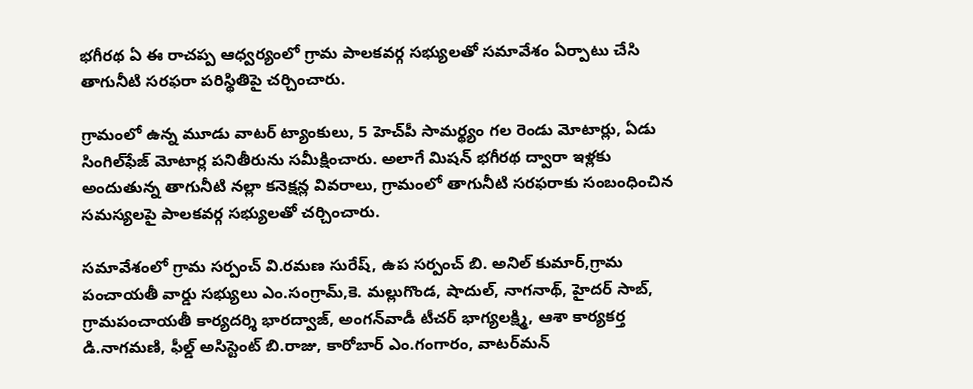భగీరథ ఏ ఈ రాచప్ప ఆధ్వర్యంలో గ్రామ పాలకవర్గ సభ్యులతో సమావేశం ఏర్పాటు చేసి తాగునీటి సరఫరా పరిస్థితిపై చర్చించారు.

గ్రామంలో ఉన్న మూడు వాటర్ ట్యాంకులు, 5 హెచ్‌పీ సామర్థ్యం గల రెండు మోటార్లు, ఏడు సింగిల్‌ఫేజ్ మోటార్ల పనితీరును సమీక్షించారు. అలాగే మిషన్ భగీరథ ద్వారా ఇళ్లకు అందుతున్న తాగునీటి నల్లా కనెక్షన్ల వివరాలు, గ్రామంలో తాగునీటి సరఫరాకు సంబంధించిన సమస్యలపై పాలకవర్గ సభ్యులతో చర్చించారు.

సమావేశంలో గ్రామ సర్పంచ్ వి.రమణ సురేష్, ఉప సర్పంచ్ బి. అనిల్ కుమార్,గ్రామ పంచాయతీ వార్డు సభ్యులు ఎం.సంగ్రామ్,కె. మల్లుగొండ, షాదుల్, నాగనాథ్, హైదర్ సాబ్, గ్రామపంచాయతీ కార్యదర్శి భారద్వాజ్, అంగన్‌వాడీ టీచర్ భాగ్యలక్ష్మి, ఆశా కార్యకర్త డి.నాగమణి, ఫీల్డ్ అసిస్టెంట్ బి.రాజు, కారోబార్ ఎం.గంగారం, వాటర్‌మన్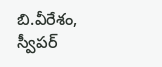బి.వీరేశం, స్వీపర్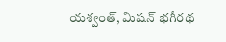యశ్వంత్, మిషన్ భగీరథ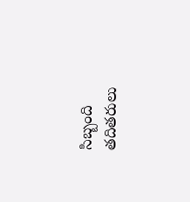సిబ్బంది తదితరులు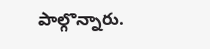పాల్గొన్నారు.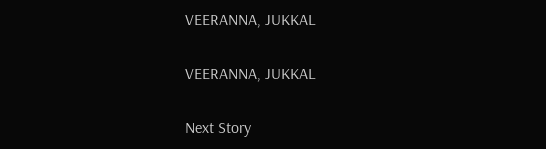VEERANNA, JUKKAL

VEERANNA, JUKKAL

Next Story